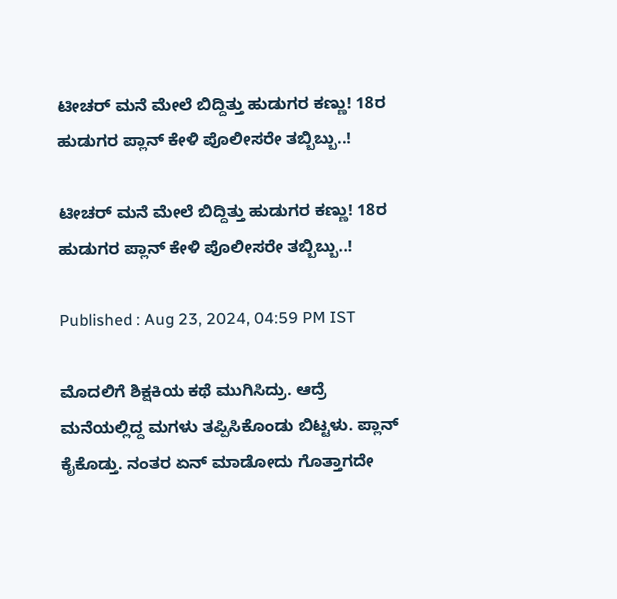ಟೀಚರ್ ಮನೆ ಮೇಲೆ ಬಿದ್ದಿತ್ತು ಹುಡುಗರ ಕಣ್ಣು! 18ರ ಹುಡುಗರ ಪ್ಲಾನ್ ಕೇಳಿ ಪೊಲೀಸರೇ ತಬ್ಬಿಬ್ಬು..!

ಟೀಚರ್ ಮನೆ ಮೇಲೆ ಬಿದ್ದಿತ್ತು ಹುಡುಗರ ಕಣ್ಣು! 18ರ ಹುಡುಗರ ಪ್ಲಾನ್ ಕೇಳಿ ಪೊಲೀಸರೇ ತಬ್ಬಿಬ್ಬು..!

Published : Aug 23, 2024, 04:59 PM IST

ಮೊದಲಿಗೆ ಶಿಕ್ಷಕಿಯ ಕಥೆ ಮುಗಿಸಿದ್ರು. ಆದ್ರೆ ಮನೆಯಲ್ಲಿದ್ದ ಮಗಳು ತಪ್ಪಿಸಿಕೊಂಡು ಬಿಟ್ಟಳು. ಪ್ಲಾನ್ ಕೈಕೊಡ್ತು. ನಂತರ ಏನ್ ಮಾಡೋದು ಗೊತ್ತಾಗದೇ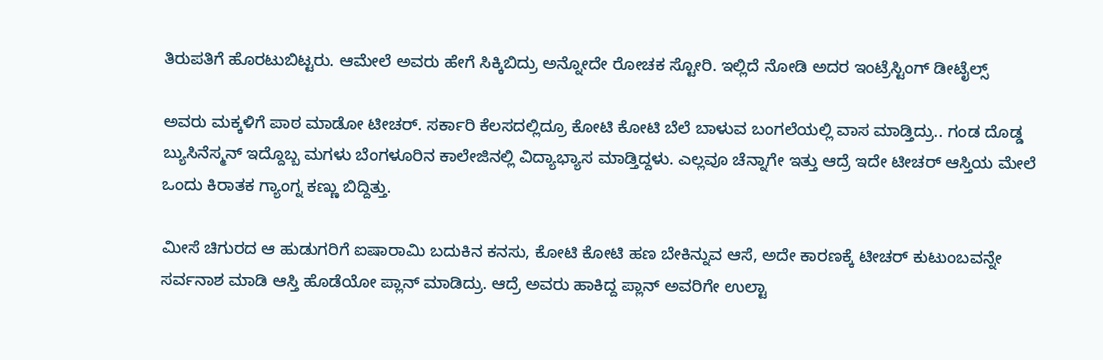ತಿರುಪತಿಗೆ ಹೊರಟುಬಿಟ್ಟರು. ಆಮೇಲೆ ಅವರು ಹೇಗೆ ಸಿಕ್ಕಿಬಿದ್ರು ಅನ್ನೋದೇ ರೋಚಕ ಸ್ಟೋರಿ. ಇಲ್ಲಿದೆ ನೋಡಿ ಅದರ ಇಂಟ್ರೆಸ್ಟಿಂಗ್ ಡೀಟೈಲ್ಸ್

ಅವರು ಮಕ್ಕಳಿಗೆ ಪಾಠ ಮಾಡೋ ಟೀಚರ್. ಸರ್ಕಾರಿ ಕೆಲಸದಲ್ಲಿದ್ರೂ ಕೋಟಿ ಕೋಟಿ ಬೆಲೆ ಬಾಳುವ ಬಂಗಲೆಯಲ್ಲಿ ವಾಸ ಮಾಡ್ತಿದ್ರು.. ಗಂಡ ದೊಡ್ಡ ಬ್ಯುಸಿನೆಸ್ಮನ್ ಇದ್ದೊಬ್ಬ ಮಗಳು ಬೆಂಗಳೂರಿನ ಕಾಲೇಜಿನಲ್ಲಿ ವಿದ್ಯಾಭ್ಯಾಸ ಮಾಡ್ತಿದ್ದಳು. ಎಲ್ಲವೂ ಚೆನ್ನಾಗೇ ಇತ್ತು ಆದ್ರೆ ಇದೇ ಟೀಚರ್ ಆಸ್ತಿಯ ಮೇಲೆ ಒಂದು ಕಿರಾತಕ ಗ್ಯಾಂಗ್ನ ಕಣ್ಣು ಬಿದ್ದಿತ್ತು.

ಮೀಸೆ ಚಿಗುರದ ಆ ಹುಡುಗರಿಗೆ ಐಷಾರಾಮಿ ಬದುಕಿನ ಕನಸು, ಕೋಟಿ ಕೋಟಿ ಹಣ ಬೇಕಿನ್ನುವ ಆಸೆ, ಅದೇ ಕಾರಣಕ್ಕೆ ಟೀಚರ್ ಕುಟುಂಬವನ್ನೇ ಸರ್ವನಾಶ ಮಾಡಿ ಆಸ್ತಿ ಹೊಡೆಯೋ ಪ್ಲಾನ್ ಮಾಡಿದ್ರು. ಆದ್ರೆ ಅವರು ಹಾಕಿದ್ದ ಪ್ಲಾನ್ ಅವರಿಗೇ ಉಲ್ಟಾ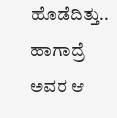ಹೊಡೆದಿತ್ತು.. ಹಾಗಾದ್ರೆ ಅವರ ಆ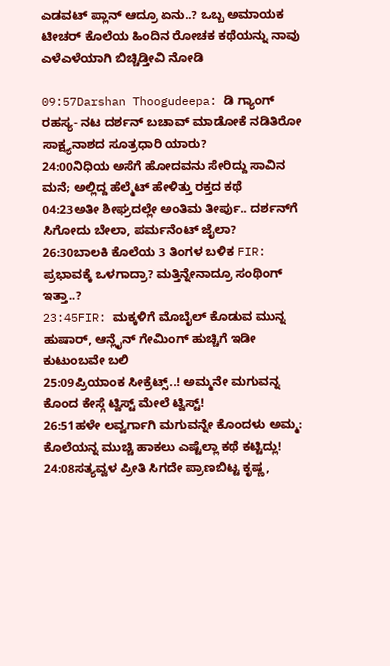ಎಡವಟ್ ಪ್ಲಾನ್ ಆದ್ರೂ ಏನು..? ಒಬ್ಬ ಅಮಾಯಕ ಟೀಚರ್ ಕೊಲೆಯ ಹಿಂದಿನ ರೋಚಕ ಕಥೆಯನ್ನು ನಾವು ಎಳೆಎಳೆಯಾಗಿ ಬಿಚ್ಚಿಡ್ತೀವಿ ನೋಡಿ

09:57Darshan Thoogudeepa: ಡಿ ಗ್ಯಾಂಗ್ ರಹಸ್ಯ- ನಟ ದರ್ಶನ್ ಬಚಾವ್ ಮಾಡೋಕೆ ನಡಿತಿರೋ ಸಾಕ್ಷ್ಯನಾಶದ ಸೂತ್ರಧಾರಿ ಯಾರು?
24:00ನಿಧಿಯ ಅಸೆಗೆ ಹೋದವನು ಸೇರಿದ್ದು ಸಾವಿನ ಮನೆ; ಅಲ್ಲಿದ್ದ ಹೆಲ್ಮೆಟ್ ಹೇಳಿತ್ತು ರಕ್ತದ ಕಥೆ
04:23ಅತೀ ಶೀಘ್ರದಲ್ಲೇ ಅಂತಿಮ ತೀರ್ಪು.. ದರ್ಶನ್‌ಗೆ ಸಿಗೋದು ಬೇಲಾ, ಪರ್ಮನೆಂಟ್ ಜೈಲಾ?
26:30ಬಾಲಕಿ ಕೊಲೆಯ 3 ತಿಂಗಳ ಬಳಿಕ FIR: ಪ್ರಭಾವಕ್ಕೆ ಒಳಗಾದ್ರಾ? ಮತ್ತಿನ್ನೇನಾದ್ರೂ ಸಂಥಿಂಗ್ ಇತ್ತಾ..?
23:45FIR: ಮಕ್ಕಳಿಗೆ ಮೊಬೈಲ್ ಕೊಡುವ ಮುನ್ನ ಹುಷಾರ್, ಆನ್ಲೈನ್ ಗೇಮಿಂಗ್ ಹುಚ್ಚಿಗೆ ಇಡೀ ಕುಟುಂಬವೇ ಬಲಿ
25:09ಪ್ರಿಯಾಂಕ ಸೀಕ್ರೆಟ್ಸ್..! ಅಮ್ಮನೇ ಮಗುವನ್ನ ಕೊಂದ ಕೇಸ್ಗೆ ಟ್ವಿಸ್ಟ್ ಮೇಲೆ ಟ್ವಿಸ್ಟ್!
26:51ಹಳೇ ಲವ್ವರ್ಗಾಗಿ ಮಗುವನ್ನೇ ಕೊಂದಳು ಅಮ್ಮ: ಕೊಲೆಯನ್ನ ಮುಚ್ಚಿ ಹಾಕಲು ಎಷ್ಟೆಲ್ಲಾ ಕಥೆ ಕಟ್ಟಿದ್ಲು!
24:08ಸತ್ಯವ್ವಳ ಪ್ರೀತಿ ಸಿಗದೇ ಪ್ರಾಣಬಿಟ್ಟ ಕೃಷ್ಣ,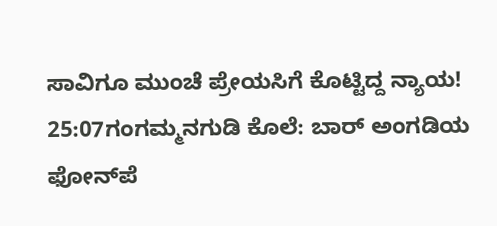ಸಾವಿಗೂ ಮುಂಚೆ ಪ್ರೇಯಸಿಗೆ ಕೊಟ್ಟಿದ್ದ ನ್ಯಾಯ!
25:07ಗಂಗಮ್ಮನಗುಡಿ ಕೊಲೆ: ಬಾರ್ ಅಂಗಡಿಯ ಫೋನ್‌ಪೆ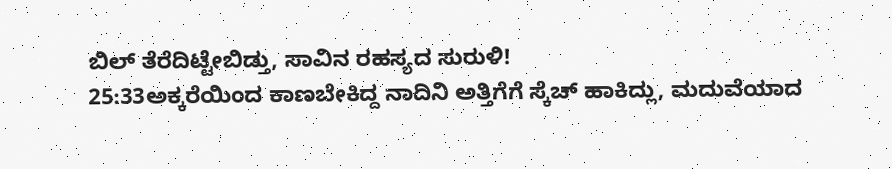ಬಿಲ್ ತೆರೆದಿಟ್ಟೇಬಿಡ್ತು, ಸಾವಿನ ರಹಸ್ಯದ ಸುರುಳಿ!
25:33ಅಕ್ಕರೆಯಿಂದ ಕಾಣಬೇಕಿದ್ದ ನಾದಿನಿ ಅತ್ತಿಗೆಗೆ ಸ್ಕೆಚ್‌ ಹಾಕಿದ್ಲು, ಮದುವೆಯಾದ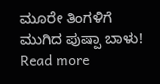ಮೂರೇ ತಿಂಗಳಿಗೆ ಮುಗಿದ ಪುಷ್ಪಾ ಬಾಳು!
Read more